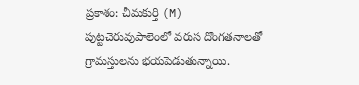ప్రకాశం: చీమకుర్తి (M) పుట్టచెరువుపాలెంలో వరుస దొంగతనాలతో గ్రామస్తులను భయపెడుతున్నాయి.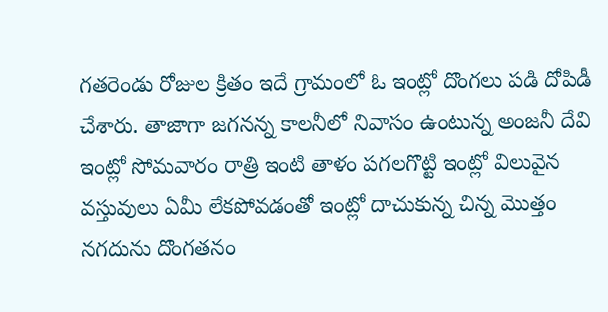గతరెండు రోజుల క్రితం ఇదే గ్రామంలో ఓ ఇంట్లో దొంగలు పడి దోపిడీ చేశారు. తాజాగా జగనన్న కాలనీలో నివాసం ఉంటున్న అంజనీ దేవి ఇంట్లో సోమవారం రాత్రి ఇంటి తాళం పగలగొట్టి ఇంట్లో విలువైన వస్తువులు ఏమీ లేకపోవడంతో ఇంట్లో దాచుకున్న చిన్న మొత్తం నగదును దొంగతనం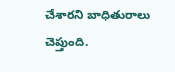చేశారని బాధితురాలు చెప్తుంది.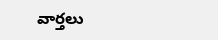వార్తలు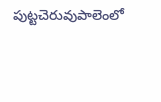పుట్టచెరువుపాలెంలో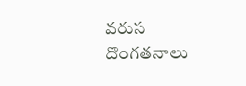వరుస దొంగతనాలు